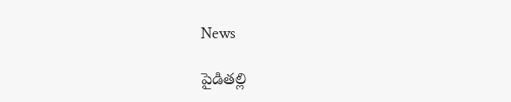News

పైడితల్లి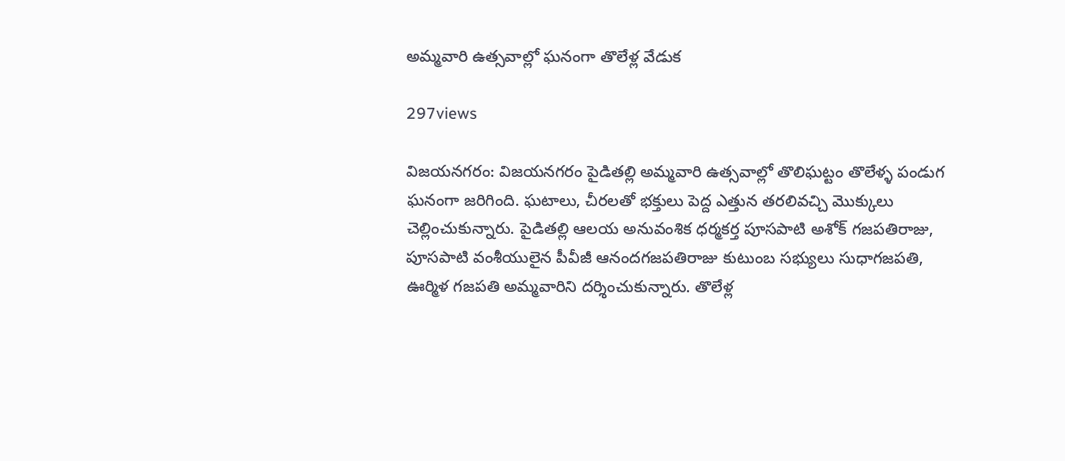అమ్మవారి ఉత్సవాల్లో ఘనంగా తొలేళ్ల వేడుక

297views

విజయనగరం: విజయనగరం పైడితల్లి అమ్మవారి ఉత్సవాల్లో తొలిఘట్టం తొలేళ్ళ‌ పండుగ ఘనంగా జరిగింది. ఘటాలు, చీరలతో భక్తులు పెద్ద ఎత్తున తరలివచ్చి మొక్కులు చెల్లించుకున్నారు. పైడితల్లి ఆలయ అనువంశిక ధర్మకర్త పూసపాటి అశోక్ గజపతిరాజు, పూసపాటి వంశీయులైన పీవీజీ ఆనందగజపతిరాజు కుటుంబ సభ్యులు సుధాగజపతి, ఊర్మిళ గజపతి అమ్మవారిని దర్శించుకున్నారు. తొలేళ్ల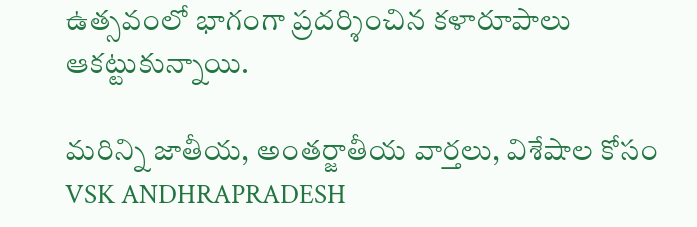ఉత్సవంలో భాగంగా ప్రదర్శించిన కళారూపాలు ఆకట్టుకున్నాయి.

మరిన్ని జాతీయ, అంతర్జాతీయ వార్తలు, విశేషాల కోసం VSK ANDHRAPRADESH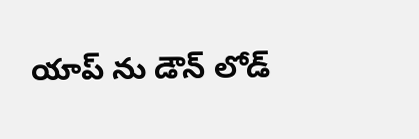యాప్ ను డౌన్ లోడ్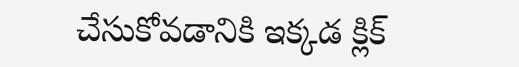చేసుకోవడానికి ఇక్కడ క్లిక్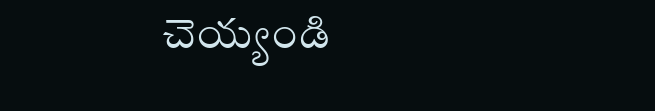చెయ్యండి